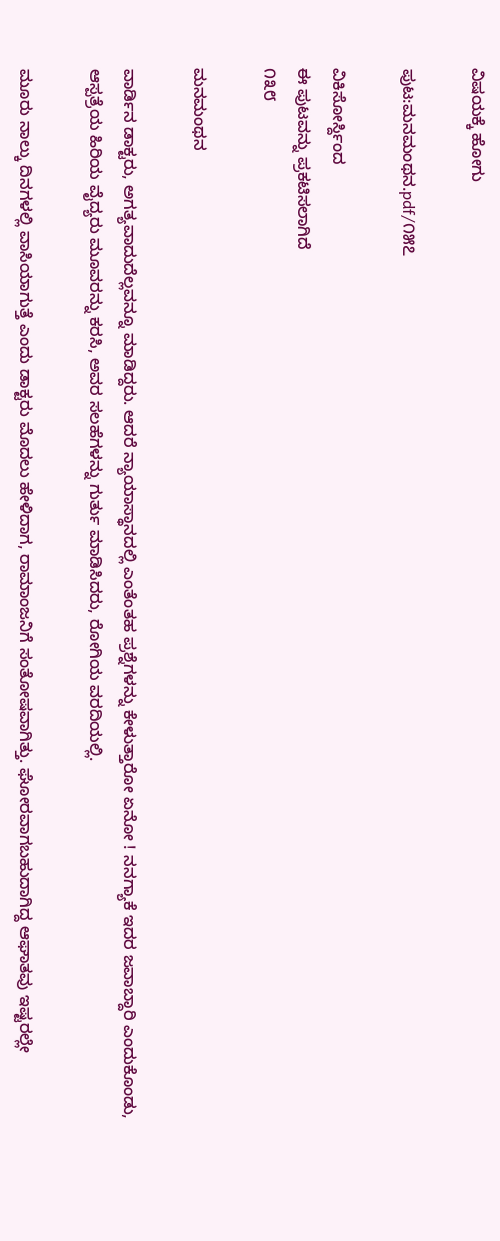ವಿಷಯಕ್ಕೆ ಹೋಗು

ಪುಟ:ಮನಮಂಥನ.pdf/೧೫೭

ವಿಕಿಸೋರ್ಸ್ದಿಂದ
ಈ ಪುಟವನ್ನು ಪ್ರಕಟಿಸಲಾಗಿದೆ
೧೩೮

ಮನಮಂಥನ

ವಾರ್ಡಿನ ಡಾಕ್ಟರು, ಅಗತ್ಯವಾದುದೆಲ್ಲವನ್ನೂ ಮಾಡಿದ್ದರು. ಆದರೆ ನ್ಯಾಯಾಸ್ಥಾನದಲ್ಲಿ ಎಂತೆಂತಹ ಪ್ರಶ್ನೆಗಳನ್ನು ಕೇಳುತ್ತಾರೋ ಏನೋ ! ನನಗ್ಯಾಕೆ ಇದರ ಜವಾಬ್ದಾರಿ ಎಂದುಕೊಂಡು, ಆಸ್ಪತ್ರೆಯ ಹಿರಿಯ ವೈದ್ಯರು ಮೂವರನ್ನು ಕರಸಿ, ಅವರ ಸಲಹೆಗಳನ್ನು ಗುರ್ತು ಮಾಡಿಸಿದರು, ರೋಗಿಯ ವರದಿಯಲ್ಲಿ.

ಮೂರು ನಾಲ್ಕು ದಿನಗಳಲ್ಲಿ ವಾಸಿಯಾಗುತ್ತೆ ಎಂದು ಡಾಕ್ಟರು ಮೊದಲು ಹೇಳಿದಾಗ, ರಾಮಾಂಜನಿಗೆ ಸಂತೋಷವಾಗಿತ್ತು. ಘೋರವಾಗಬಹುದಾಗಿದ್ದ ಆಘಾತವು ಇಷ್ಟರಲ್ಲೇ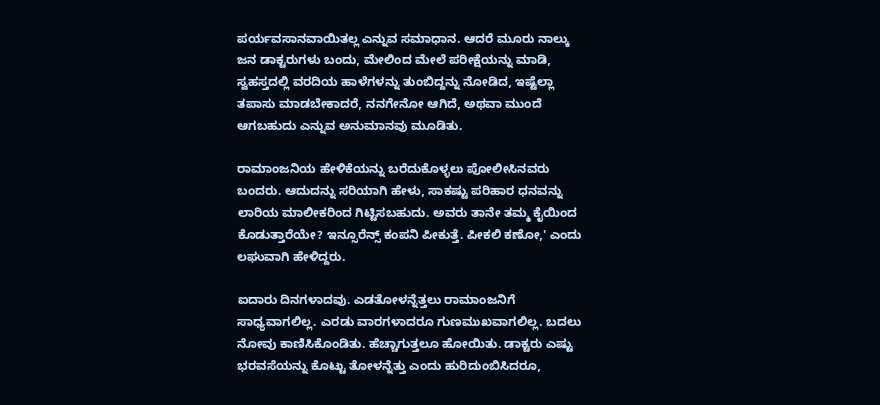ಪರ್ಯವಸಾನವಾಯಿತಲ್ಲ ಎನ್ನುವ ಸಮಾಧಾನ. ಆದರೆ ಮೂರು ನಾಲ್ಕು ಜನ ಡಾಕ್ಟರುಗಳು ಬಂದು, ಮೇಲಿಂದ ಮೇಲೆ ಪರೀಕ್ಷೆಯನ್ನು ಮಾಡಿ, ಸ್ವಹಸ್ತದಲ್ಲಿ ವರದಿಯ ಹಾಳೆಗಳನ್ನು ತುಂಬಿದ್ದನ್ನು ನೋಡಿದ, ಇಷ್ಟೆಲ್ಲಾ ತಪಾಸು ಮಾಡಬೇಕಾದರೆ, ನನಗೇನೋ ಆಗಿದೆ, ಅಥವಾ ಮುಂದೆ ಆಗಬಹುದು ಎನ್ನುವ ಅನುಮಾನವು ಮೂಡಿತು.

ರಾಮಾಂಜನಿಯ ಹೇಳಿಕೆಯನ್ನು ಬರೆದುಕೊಳ್ಳಲು ಪೋಲೀಸಿನವರು ಬಂದರು. ಆದುದನ್ನು ಸರಿಯಾಗಿ ಹೇಳು, ಸಾಕಷ್ಟು ಪರಿಹಾರ ಧನವನ್ನು ಲಾರಿಯ ಮಾಲೀಕರಿಂದ ಗಿಟ್ಟಿಸಬಹುದು. ಅವರು ತಾನೇ ತಮ್ಮ ಕೈಯಿಂದ ಕೊಡುತ್ತಾರೆಯೇ? ಇನ್ಸೂರೆನ್ಸ್ ಕಂಪನಿ ಪೀಕುತ್ತೆ. ಪೀಕಲಿ ಕಣೋ,' ಎಂದು ಲಘುವಾಗಿ ಹೇಳಿದ್ದರು.

ಐದಾರು ದಿನಗಳಾದವು. ಎಡತೋಳನ್ನೆತ್ತಲು ರಾಮಾಂಜನಿಗೆ ಸಾಧ್ಯವಾಗಲಿಲ್ಲ. ಎರಡು ವಾರಗಳಾದರೂ ಗುಣಮುಖವಾಗಲಿಲ್ಲ. ಬದಲು ನೋವು ಕಾಣಿಸಿಕೊಂಡಿತು. ಹೆಚ್ಚಾಗುತ್ತಲೂ ಹೋಯಿತು. ಡಾಕ್ಟರು ಎಷ್ಟು ಭರವಸೆಯನ್ನು ಕೊಟ್ಟು ತೋಳನ್ನೆತ್ತು ಎಂದು ಹುರಿದುಂಬಿಸಿದರೂ,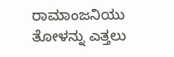ರಾಮಾಂಜನಿಯು ತೋಳನ್ನು ಎತ್ತಲು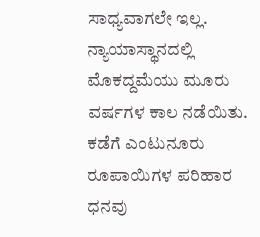ಸಾಧ್ಯವಾಗಲೇ ಇಲ್ಲ. ನ್ಯಾಯಾಸ್ಥಾನದಲ್ಲಿ ಮೊಕದ್ದಮೆಯು ಮೂರು ವರ್ಷಗಳ ಕಾಲ ನಡೆಯಿತು. ಕಡೆಗೆ ಎಂಟುನೂರು ರೂಪಾಯಿಗಳ ಪರಿಹಾರ ಧನವು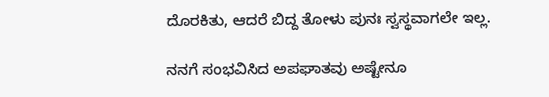ದೊರಕಿತು, ಆದರೆ ಬಿದ್ದ ತೋಳು ಪುನಃ ಸ್ವಸ್ಥವಾಗಲೇ ಇಲ್ಲ.

ನನಗೆ ಸಂಭವಿಸಿದ ಅಪಘಾತವು ಅಷ್ಟೇನೂ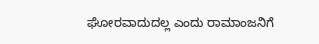ಘೋರವಾದುದಲ್ಲ ಎಂದು ರಾಮಾಂಜನಿಗೆ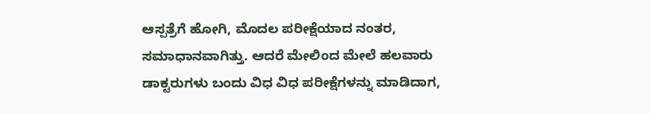ಆಸ್ಪತ್ರೆಗೆ ಹೋಗಿ, ಮೊದಲ ಪರೀಕ್ಷೆಯಾದ ನಂತರ, ಸಮಾಧಾನವಾಗಿತ್ತು. ಆದರೆ ಮೇಲಿಂದ ಮೇಲೆ ಹಲವಾರು ಡಾಕ್ಟರುಗಳು ಬಂದು ವಿಧ ವಿಧ ಪರೀಕ್ಷೆಗಳನ್ನು ಮಾಡಿದಾಗ,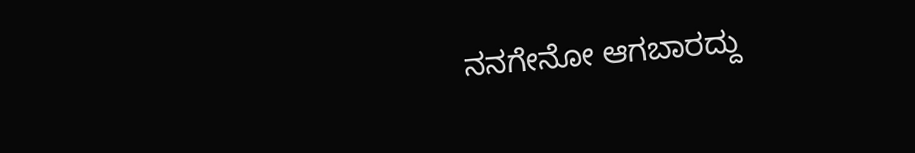ನನಗೇನೋ ಆಗಬಾರದ್ದು